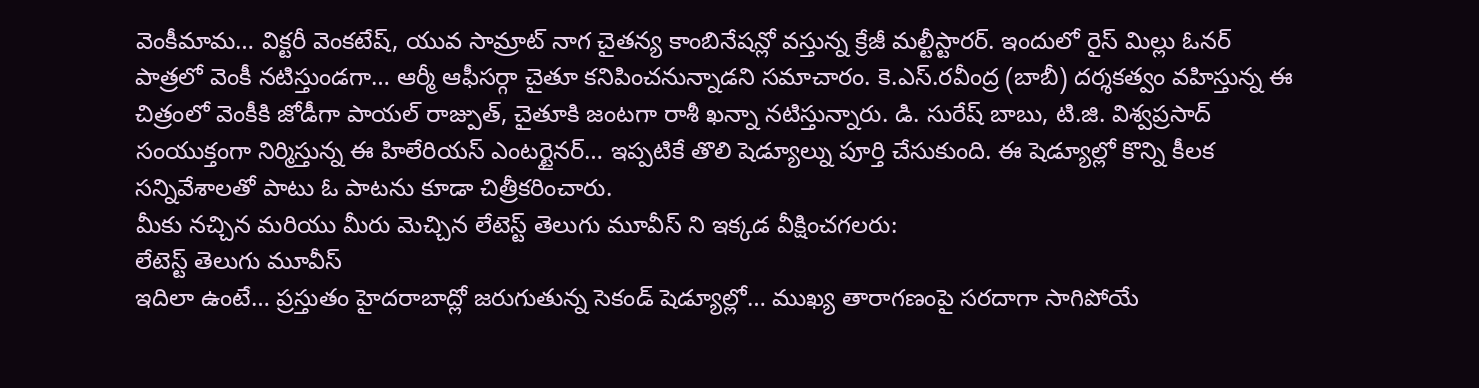వెంకీమామ… విక్టరీ వెంకటేష్, యువ సామ్రాట్ నాగ చైతన్య కాంబినేషన్లో వస్తున్న క్రేజీ మల్టీస్టారర్. ఇందులో రైస్ మిల్లు ఓనర్ పాత్రలో వెంకీ నటిస్తుండగా… ఆర్మీ ఆఫీసర్గా చైతూ కనిపించనున్నాడని సమాచారం. కె.ఎస్.రవీంద్ర (బాబీ) దర్శకత్వం వహిస్తున్న ఈ చిత్రంలో వెంకీకి జోడీగా పాయల్ రాజ్పుత్, చైతూకి జంటగా రాశీ ఖన్నా నటిస్తున్నారు. డి. సురేష్ బాబు, టి.జి. విశ్వప్రసాద్ సంయుక్తంగా నిర్మిస్తున్న ఈ హిలేరియస్ ఎంటర్టైనర్… ఇప్పటికే తొలి షెడ్యూల్ను పూర్తి చేసుకుంది. ఈ షెడ్యూల్లో కొన్ని కీలక సన్నివేశాలతో పాటు ఓ పాటను కూడా చిత్రీకరించారు.
మీకు నచ్చిన మరియు మీరు మెచ్చిన లేటెస్ట్ తెలుగు మూవీస్ ని ఇక్కడ వీక్షించగలరు:
లేటెస్ట్ తెలుగు మూవీస్
ఇదిలా ఉంటే… ప్రస్తుతం హైదరాబాద్లో జరుగుతున్న సెకండ్ షెడ్యూల్లో… ముఖ్య తారాగణంపై సరదాగా సాగిపోయే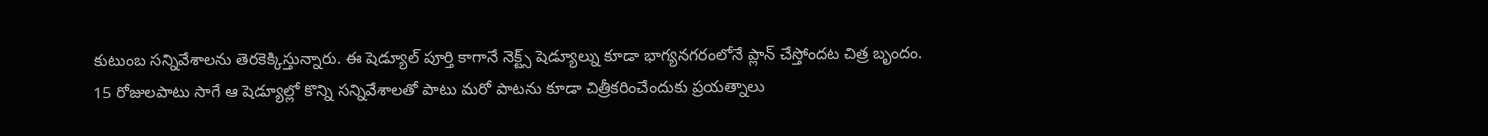కుటుంబ సన్నివేశాలను తెరకెక్కిస్తున్నారు. ఈ షెడ్యూల్ పూర్తి కాగానే నెక్ట్స్ షెడ్యూల్ను కూడా భాగ్యనగరంలోనే ప్లాన్ చేస్తోందట చిత్ర బృందం. 15 రోజులపాటు సాగే ఆ షెడ్యూల్లో కొన్ని సన్నివేశాలతో పాటు మరో పాటను కూడా చిత్రీకరించేందుకు ప్రయత్నాలు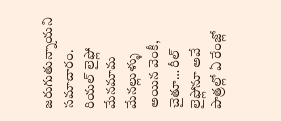జరుగుతున్నాయని సమాచారం. రియల్ లైఫ్లో మేనమామ మేనల్లుళ్ళు అయిన వెంకీ, చైతూ… రీల్ లైఫ్లోనూ అవే పాత్రల్లో ఏ రేంజ్లో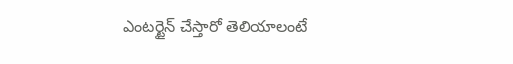ఎంటర్టైన్ చేస్తారో తెలియాలంటే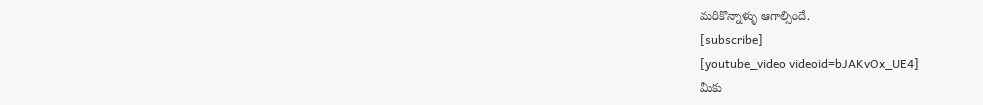మరికొన్నాళ్ళు ఆగాల్సిందే.
[subscribe]
[youtube_video videoid=bJAKvOx_UE4]
మీకు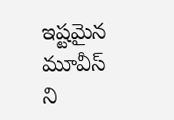ఇష్టమైన మూవీస్ ని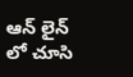ఆన్ లైన్ లో చూసి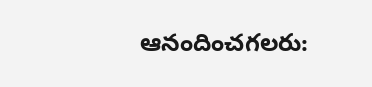ఆనందించగలరు: